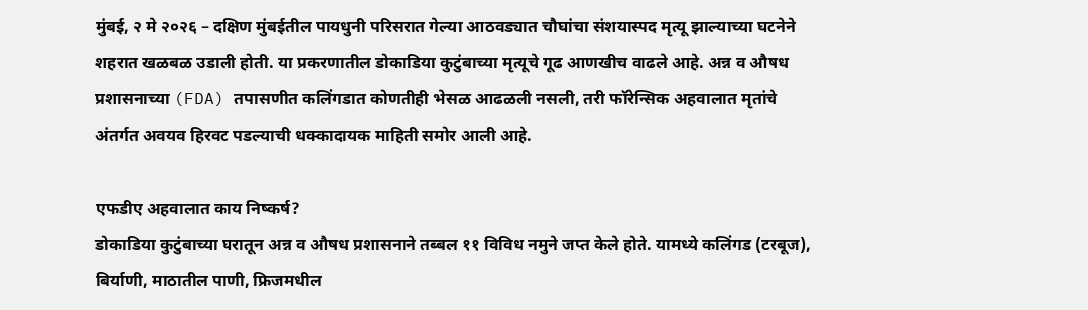मुंबई, २ मे २०२६ – दक्षिण मुंबईतील पायधुनी परिसरात गेल्या आठवड्यात चौघांचा संशयास्पद मृत्यू झाल्याच्या घटनेने शहरात खळबळ उडाली होती. या प्रकरणातील डोकाडिया कुटुंबाच्या मृत्यूचे गूढ आणखीच वाढले आहे. अन्न व औषध प्रशासनाच्या (FDA) तपासणीत कलिंगडात कोणतीही भेसळ आढळली नसली, तरी फॉरेन्सिक अहवालात मृतांचे अंतर्गत अवयव हिरवट पडल्याची धक्कादायक माहिती समोर आली आहे.

एफडीए अहवालात काय निष्कर्ष?
डोकाडिया कुटुंबाच्या घरातून अन्न व औषध प्रशासनाने तब्बल ११ विविध नमुने जप्त केले होते. यामध्ये कलिंगड (टरबूज), बिर्याणी, माठातील पाणी, फ्रिजमधील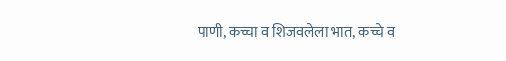पाणी, कच्चा व शिजवलेला भात, कच्चे व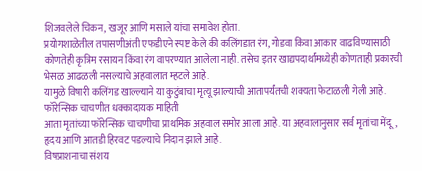शिजवलेले चिकन, खजूर आणि मसाले यांचा समावेश होता.
प्रयोगशाळेतील तपासणीअंती एफडीएने स्पष्ट केले की कलिंगडात रंग, गोडवा किंवा आकार वाढविण्यासाठी कोणतेही कृत्रिम रसायन किंवा रंग वापरण्यात आलेला नाही. तसेच इतर खाद्यपदार्थांमध्येही कोणताही प्रकारची भेसळ आढळली नसल्याचे अहवालात म्हटले आहे.
यामुळे विषारी कलिंगड खाल्ल्याने या कुटुंबाचा मृत्यू झाल्याची आतापर्यंतची शक्यता फेटाळली गेली आहे.
फॉरेन्सिक चाचणीत धक्कादायक माहिती
आता मृतांच्या फॉरेन्सिक चाचणीचा प्राथमिक अहवाल समोर आला आहे. या अहवालानुसार सर्व मृतांचा मेंदू, हृदय आणि आतडी हिरवट पडल्याचे निदान झाले आहे.
विषप्राशनाचा संशय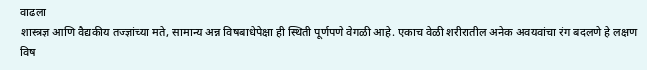वाढला
शास्त्रज्ञ आणि वैद्यकीय तज्ज्ञांच्या मते, सामान्य अन्न विषबाधेपेक्षा ही स्थिती पूर्णपणे वेगळी आहे. एकाच वेळी शरीरातील अनेक अवयवांचा रंग बदलणे हे लक्षण विष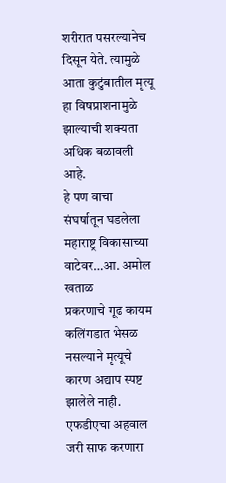शरीरात पसरल्यानेच दिसून येते. त्यामुळे आता कुटुंबातील मृत्यू हा विषप्राशनामुळे झाल्याची शक्यता अधिक बळावली आहे.
हे पण वाचा
संघर्षातून घडलेला महाराष्ट्र विकासाच्या वाटेवर…आ. अमोल खताळ
प्रकरणाचे गूढ कायम
कलिंगडात भेसळ नसल्याने मृत्यूचे कारण अद्याप स्पष्ट झालेले नाही. एफडीएचा अहवाल जरी साफ करणारा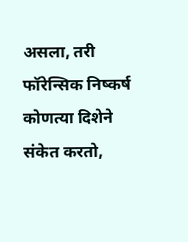असला, तरी फॉरेन्सिक निष्कर्ष कोणत्या दिशेने संकेत करतो,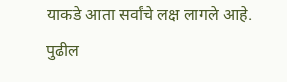याकडे आता सर्वांचे लक्ष लागले आहे.
पुढील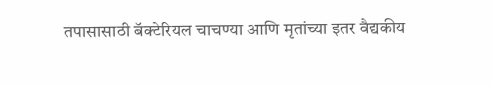तपासासाठी बॅक्टेरियल चाचण्या आणि मृतांच्या इतर वैद्यकीय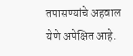तपासण्यांचे अहवाल येणे अपेक्षित आहे.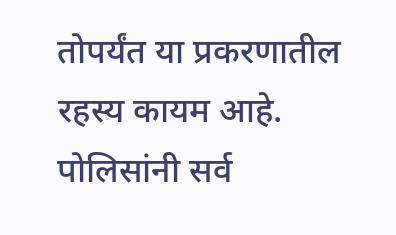तोपर्यंत या प्रकरणातील रहस्य कायम आहे. पोलिसांनी सर्व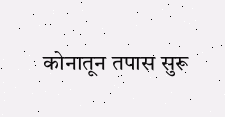कोनातून तपास सुरू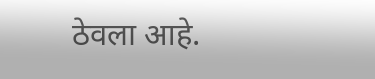ठेवला आहे.